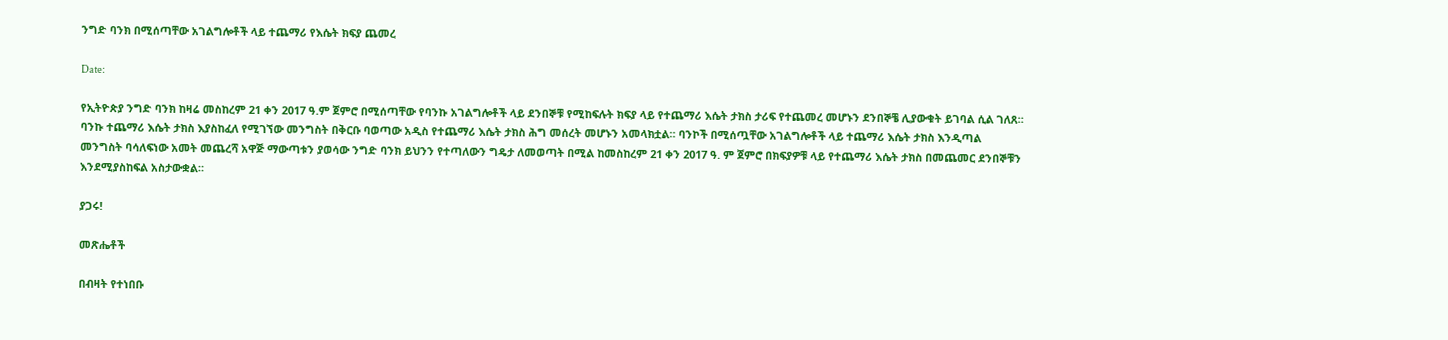ንግድ ባንክ በሚሰጣቸው አገልግሎቶች ላይ ተጨማሪ የእሴት ክፍያ ጨመረ

Date:

የኢትዮጵያ ንግድ ባንክ ከዛሬ መስከረም 21 ቀን 2017 ዓ.ም ጀምሮ በሚሰጣቸው የባንኩ አገልግሎቶች ላይ ደንበኞቹ የሚከፍሉት ክፍያ ላይ የተጨማሪ እሴት ታክስ ታሪፍ የተጨመረ መሆኑን ደንበኞቼ ሊያውቁት ይገባል ሲል ገለጸ። ባንኩ ተጨማሪ እሴት ታክስ እያስከፈለ የሚገኘው መንግስት በቅርቡ ባወጣው አዲስ የተጨማሪ እሴት ታክስ ሕግ መሰረት መሆኑን አመላክቷል። ባንኮች በሚሰጧቸው አገልግሎቶች ላይ ተጨማሪ እሴት ታክስ እንዲጣል መንግስት ባሳለፍነው አመት መጨረሻ አዋጅ ማውጣቱን ያወሳው ንግድ ባንክ ይህንን የተጣለውን ግዴታ ለመወጣት በሚል ከመስከረም 21 ቀን 2017 ዓ. ም ጀምሮ በክፍያዎቹ ላይ የተጨማሪ እሴት ታክስ በመጨመር ደንበኞቹን እንደሚያስከፍል አስታውቋል።

ያጋሩ!

መጽሔቶች

በብዛት የተነበቡ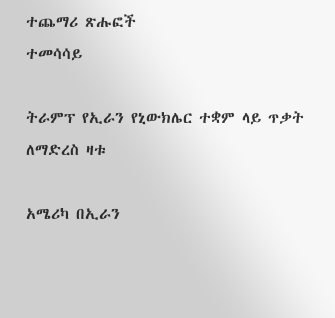ተጨማሪ ጽሑፎች
ተመሳሳይ

ትራምፕ የኢራን የኒውክሌር ተቋም ላይ ጥቃት ለማድረስ ዛቱ

አሜሪካ በኢራን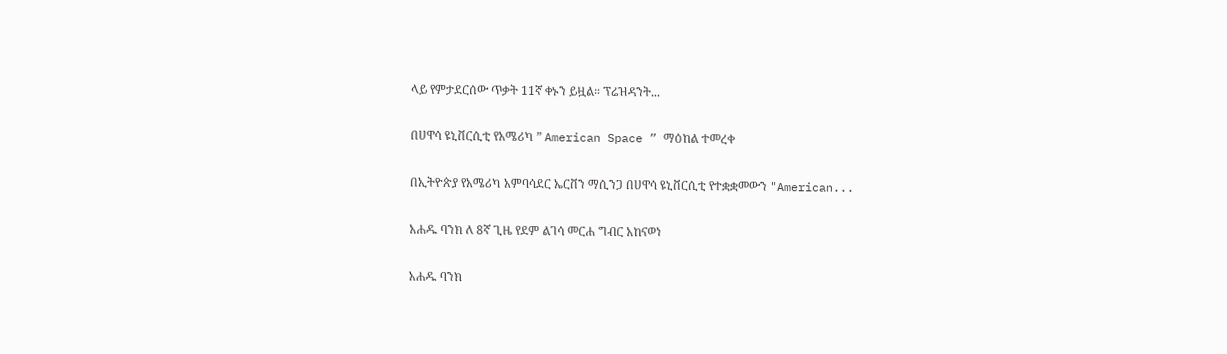ላይ የምታደርሰው ጥቃት 11ኛ ቀኑን ይዟል። ፕሬዝዳንት...

በሀዋሳ ዩኒቨርሲቲ የአሜሪካ ” American Space ” ማዕከል ተመረቀ

በኢትዮጵያ የአሜሪካ አምባሳደር ኤርቨን ማሲንጋ በሀዋሳ ዩኒቨርሲቲ የተቋቋመውን "American...

አሐዱ ባንክ ለ 8ኛ ጊዜ የደም ልገሳ መርሐ ግብር አከናወነ

አሐዱ ባንክ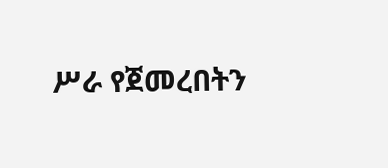ሥራ የጀመረበትን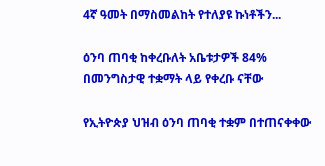4ኛ ዓመት በማስመልከት የተለያዩ ኩነቶችን...

ዕንባ ጠባቂ ከቀረቡለት አቤቱታዎች 84% በመንግስታዊ ተቋማት ላይ የቀረቡ ናቸው

የኢትዮጵያ ህዝብ ዕንባ ጠባቂ ተቋም በተጠናቀቀው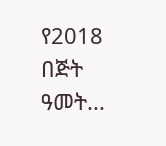የ2018 በጅት ዓመት...